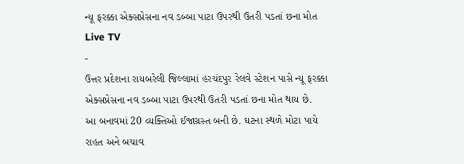ન્યૂ ફરક્કા એક્સપ્રેસના નવ ડબ્બા પાટા ઉપરથી ઉતરી પડતાં છના મોત
Live TV
-
ઉત્તર પ્રદેશના રાયબરેલી જિલ્લામાં હરચંદપુર રેલવે સ્ટેશન પાસે ન્યૂ ફરક્કા એક્સપ્રેસના નવ ડબ્બા પાટા ઉપરથી ઉતરી પડતાં છના મોત થાય છે.
આ બનાવમાં 20 વ્યક્તિઓ ઈજાગ્રસ્ત બની છે. ઘટના સ્થળે મોટા પાયે રાહત અને બચાવ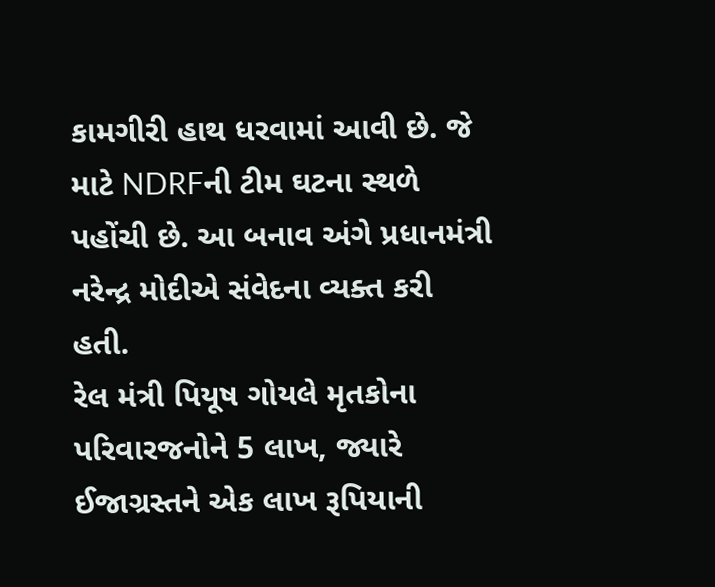કામગીરી હાથ ધરવામાં આવી છે. જે માટે NDRFની ટીમ ઘટના સ્થળે પહોંચી છે. આ બનાવ અંગે પ્રધાનમંત્રી નરેન્દ્ર મોદીએ સંવેદના વ્યક્ત કરી હતી.
રેલ મંત્રી પિયૂષ ગોયલે મૃતકોના પરિવારજનોને 5 લાખ, જ્યારે ઈજાગ્રસ્તને એક લાખ રૂપિયાની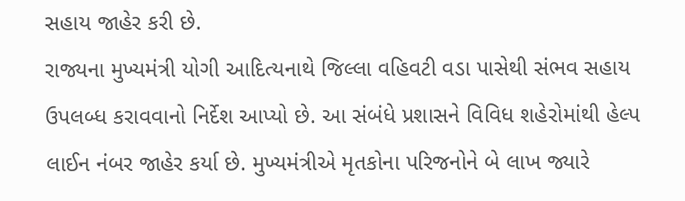સહાય જાહેર કરી છે.
રાજ્યના મુખ્યમંત્રી યોગી આદિત્યનાથે જિલ્લા વહિવટી વડા પાસેથી સંભવ સહાય ઉપલબ્ધ કરાવવાનો નિર્દેશ આપ્યો છે. આ સંબંધે પ્રશાસને વિવિધ શહેરોમાંથી હેલ્પ લાઈન નંબર જાહેર કર્યા છે. મુખ્યમંત્રીએ મૃતકોના પરિજનોને બે લાખ જ્યારે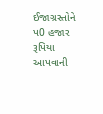ઈજાગ્રસ્તોને પ0 હજાર રૂપિયા આપવાની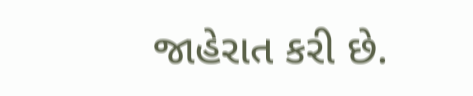જાહેરાત કરી છે.